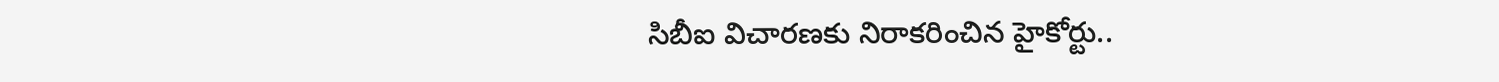సిబీఐ విచారణకు నిరాకరించిన హైకోర్టు..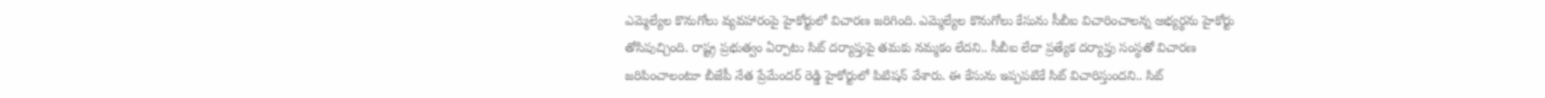ఎమ్మెల్యేల కొనుగోలు వ్యవహారంపై హైకోర్టులో విచారణ జరిగింది. ఎమ్మెల్యేల కొనుగోలు కేసును సీబీఐ విచారించాలన్న అభ్యర్థను హైకోర్టు తోసిపుచ్చింది. రాష్ట్ర ప్రభుత్వం ఏర్పాటు సిట్ దర్యాప్తుపై తమకు నమ్మకం లేదని.. సీబీఐ లేదా ప్రత్యేక దర్యాప్తు సంస్థతో విచారణ జరిపించాలంటూ బీజేపీ నేత ప్రేమేందర్ రెడ్డి హైకోర్టులో పిటిషన్ వేశారు. ఈ కేసును ఇప్పపటికే సిట్ విచారిస్తుందని.. సిట్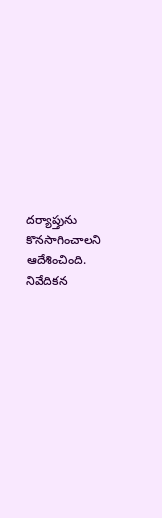దర్యాప్తును కొనసాగించాలని ఆదేశించింది. నివేదికన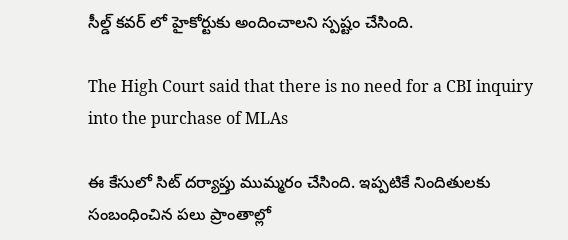సీల్డ్ కవర్ లో హైకోర్టుకు అందించాలని స్పష్టం చేసింది.

The High Court said that there is no need for a CBI inquiry into the purchase of MLAs

ఈ కేసులో సిట్ దర్యాప్తు ముమ్మరం చేసింది. ఇప్పటికే నిందితులకు సంబంధించిన పలు ప్రాంతాల్లో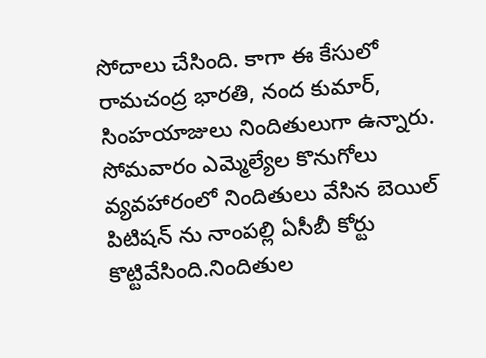సోదాలు చేసింది. కాగా ఈ కేసులో రామచంద్ర భారతి, నంద కుమార్, సింహయాజులు నిందితులుగా ఉన్నారు. సోమవారం ఎమ్మెల్యేల కొనుగోలు వ్యవహారంలో నిందితులు వేసిన బెయిల్ పిటిషన్ ను నాంపల్లి ఏసీబీ కోర్టు కొట్టివేసింది.నిందితుల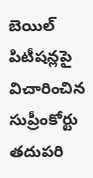బెయిల్ పిటీషన్లపై విచారించిన సుప్రీంకోర్టు తదుపరి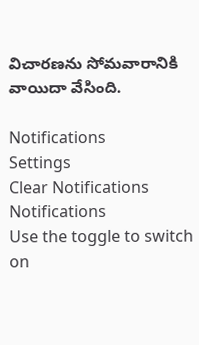విచారణను సోమవారానికి వాయిదా వేసింది.

Notifications
Settings
Clear Notifications
Notifications
Use the toggle to switch on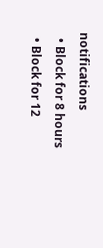notifications
  • Block for 8 hours
  • Block for 12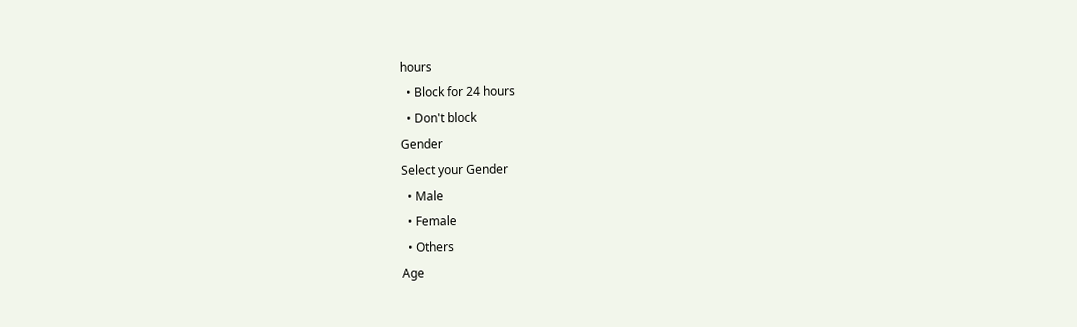hours
  • Block for 24 hours
  • Don't block
Gender
Select your Gender
  • Male
  • Female
  • Others
Age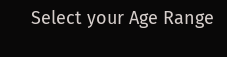Select your Age Range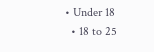• Under 18
  • 18 to 25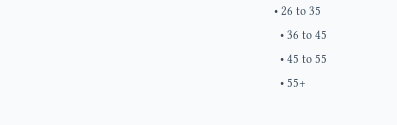• 26 to 35
  • 36 to 45
  • 45 to 55
  • 55+